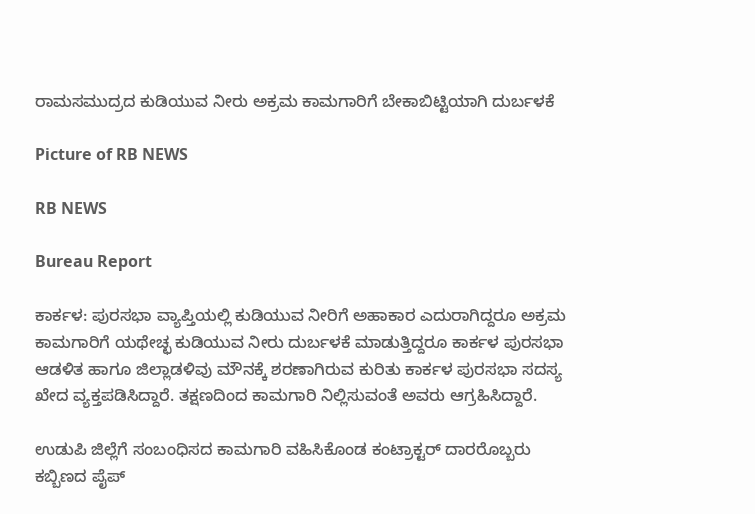ರಾಮಸಮುದ್ರದ ಕುಡಿಯುವ ನೀರು ಅಕ್ರಮ ಕಾಮಗಾರಿಗೆ ಬೇಕಾಬಿಟ್ಟಿಯಾಗಿ ದುರ್ಬಳಕೆ

Picture of RB NEWS

RB NEWS

Bureau Report

ಕಾರ್ಕಳ: ಪುರಸಭಾ ವ್ಯಾಪ್ತಿಯಲ್ಲಿ ಕುಡಿಯುವ‌ ನೀರಿಗೆ ಅಹಾಕಾರ‌ ಎದುರಾಗಿದ್ದರೂ ಅಕ್ರಮ ಕಾಮಗಾರಿಗೆ ಯಥೇಚ್ಛ ಕುಡಿಯುವ ನೀರು ದುರ್ಬಳಕೆ ಮಾಡುತ್ತಿದ್ದರೂ ಕಾರ್ಕಳ ಪುರಸಭಾ ಆಡಳಿತ ಹಾಗೂ ಜಿಲ್ಲಾಡಳಿವು ಮೌನಕ್ಕೆ ಶರಣಾಗಿರುವ ಕುರಿತು ಕಾರ್ಕಳ ಪುರಸಭಾ ಸದಸ್ಯ ಖೇದ ವ್ಯಕ್ತಪಡಿಸಿದ್ದಾರೆ. ತಕ್ಷಣದಿಂದ ಕಾಮಗಾರಿ ನಿಲ್ಲಿಸುವಂತೆ ಅವರು ಆಗ್ರಹಿಸಿದ್ದಾರೆ.

ಉಡುಪಿ ಜಿಲ್ಲೆಗೆ ಸಂಬಂಧಿಸದ ಕಾಮಗಾರಿ ವಹಿಸಿಕೊಂಡ ಕಂಟ್ರಾಕ್ಟರ್ ದಾರರೊಬ್ಬರು ಕಬ್ಬಿಣದ ಪೈಪ್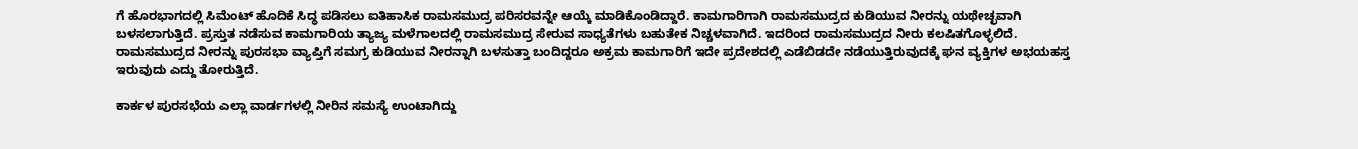ಗೆ ಹೊರಭಾಗದಲ್ಲಿ ಸಿಮೆಂಟ್ ಹೊದಿಕೆ ಸಿದ್ಧ ಪಡಿಸಲು ಐತಿಹಾಸಿಕ ರಾಮಸಮುದ್ರ ಪರಿಸರವನ್ನೇ ಆಯ್ಕೆ ಮಾಡಿಕೊಂಡಿದ್ದಾರೆ. ಕಾಮಗಾರಿಗಾಗಿ ರಾಮಸಮುದ್ರದ ಕುಡಿಯುವ ನೀರನ್ನು ಯಥೇಚ್ಛವಾಗಿ ಬಳಸಲಾಗುತ್ತಿದೆ. ಪ್ರಸ್ತುತ ನಡೆಸುವ ಕಾಮಗಾರಿಯ ತ್ಯಾಜ್ಯ ಮಳೆಗಾಲದಲ್ಲಿ ರಾಮಸಮುದ್ರ ಸೇರುವ ಸಾಧ್ಯತೆಗಳು ಬಹುತೇಕ ನಿಚ್ಚಳವಾಗಿದೆ. ಇದರಿಂದ ರಾಮಸಮುದ್ರದ ನೀರು ಕಲಷಿತಗೊಳ್ಳಲಿದೆ. ರಾಮಸಮುದ್ರದ ನೀರನ್ನು ಪುರಸಭಾ ವ್ಯಾಪ್ತಿಗೆ ಸಮಗ್ರ ಕುಡಿಯುವ ನೀರನ್ನಾಗಿ ಬಳಸುತ್ತಾ ಬಂದಿದ್ದರೂ ಅಕ್ರಮ ಕಾಮಗಾರಿಗೆ ಇದೇ ಪ್ರದೇಶದಲ್ಲಿ ಎಡೆಬಿಡದೇ ನಡೆಯುತ್ತಿರುವುದಕ್ಕೆ ಘನ ವ್ಯಕ್ತಿಗಳ ಅಭಯಹಸ್ತ ಇರುವುದು ಎದ್ದು ತೋರುತ್ತಿದೆ.

ಕಾರ್ಕಳ ಪುರಸಭೆಯ ಎಲ್ಲಾ ವಾರ್ಡಗಳಲ್ಲಿ ನೀರಿನ ಸಮಸ್ಯೆ ಉಂಟಾಗಿದ್ದು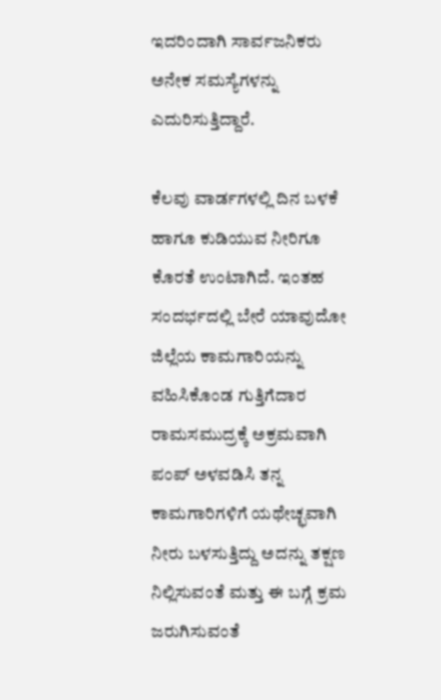ಇದರಿಂದಾಗಿ ಸಾರ್ವಜನಿಕರು ಅನೇಕ ಸಮಸ್ಯೆಗಳನ್ನು ಎದುರಿಸುತ್ತಿದ್ದಾರೆ.

ಕೆಲವು ವಾರ್ಡಗಳಲ್ಲಿ ದಿನ ಬಳಕೆ ಹಾಗೂ ಕುಡಿಯುವ ನೀರಿಗೂ ಕೊರತೆ ಉಂಟಾಗಿದೆ. ಇಂತಹ ಸಂದರ್ಭದಲ್ಲಿ ಬೇರೆ ಯಾವುದೋ ಜಿಲ್ಲೆಯ ಕಾಮಗಾರಿಯನ್ನು ವಹಿಸಿಕೊಂಡ ಗುತ್ತಿಗೆದಾರ ರಾಮಸಮುದ್ರಕ್ಕೆ ಅಕ್ರಮವಾಗಿ ಪಂಪ್ ಅಳವಡಿಸಿ ತನ್ನ ಕಾಮಗಾರಿಗಳಿಗೆ ಯಥೇಚ್ಛವಾಗಿ ನೀರು ಬಳಸುತ್ತಿದ್ದು ಅದನ್ನು ತಕ್ಷಣ ನಿಲ್ಲಿಸುವಂತೆ ಮತ್ತು ಈ ಬಗ್ಗೆ ಕ್ರಮ ಜರುಗಿಸುವಂತೆ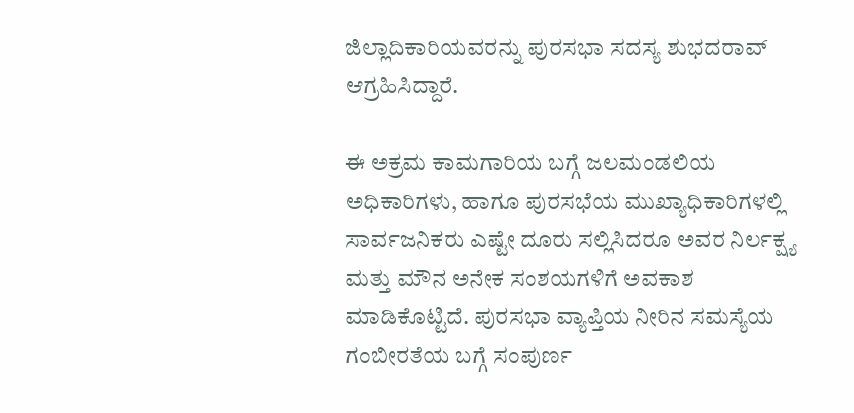ಜಿಲ್ಲಾದಿಕಾರಿಯವರನ್ನು ಪುರಸಭಾ ಸದಸ್ಯ ಶುಭದರಾವ್ ಆಗ್ರಹಿಸಿದ್ದಾರೆ.

ಈ ಅಕ್ರಮ ಕಾಮಗಾರಿಯ ಬಗ್ಗೆ ಜಲಮಂಡಲಿ‌ಯ ಅಧಿಕಾರಿಗಳು, ಹಾಗೂ ಪುರಸಭೆಯ ಮುಖ್ಯಾಧಿಕಾರಿಗಳಲ್ಲಿ ಸಾರ್ವಜನಿಕರು ಎಷ್ಟೇ ದೂರು‌ ಸಲ್ಲಿಸಿದರೂ ಅವರ ನಿರ್ಲಕ್ಷ್ಯ ಮತ್ತು ಮೌನ ಅನೇಕ ಸಂಶಯಗಳಿಗೆ ಅವಕಾಶ ಮಾಡಿಕೊಟ್ಟಿದೆ. ಪುರಸಭಾ ವ್ಯಾಪ್ತಿಯ ನೀರಿನ ಸಮಸ್ಯೆಯ ಗಂಬೀರತೆಯ ಬಗ್ಗೆ ಸಂಪುರ್ಣ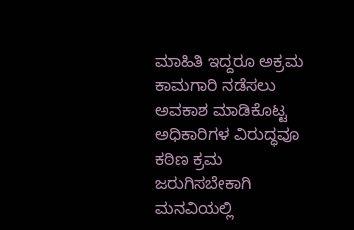ಮಾಹಿತಿ ಇದ್ದರೂ ಅಕ್ರಮ ಕಾಮಗಾರಿ ನಡೆಸಲು ಅವಕಾಶ ಮಾಡಿಕೊಟ್ಟ ಅಧಿಕಾರಿಗಳ ವಿರುದ್ಧವೂ ಕಠಿಣ ಕ್ರಮ ಜರುಗಿಸಬೇಕಾಗಿ ಮನವಿಯಲ್ಲಿ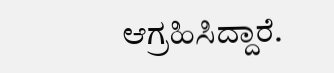ಆಗ್ರಹಿಸಿದ್ದಾರೆ.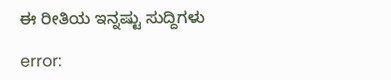ಈ ರೀತಿಯ ಇನ್ನಷ್ಟು ಸುದ್ದಿಗಳು

error: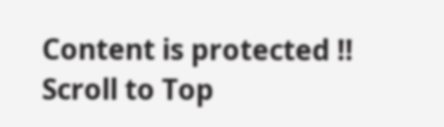Content is protected !!
Scroll to Top